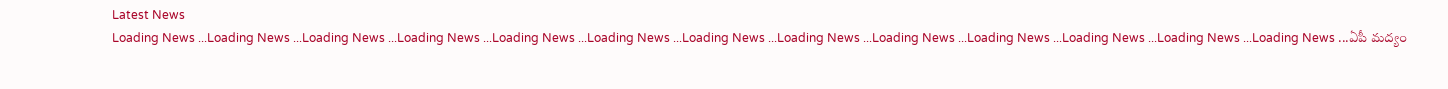Latest News
Loading News ...Loading News ...Loading News ...Loading News ...Loading News ...Loading News ...Loading News ...Loading News ...Loading News ...Loading News ...Loading News ...Loading News ...Loading News ...ఏపీ మద్యం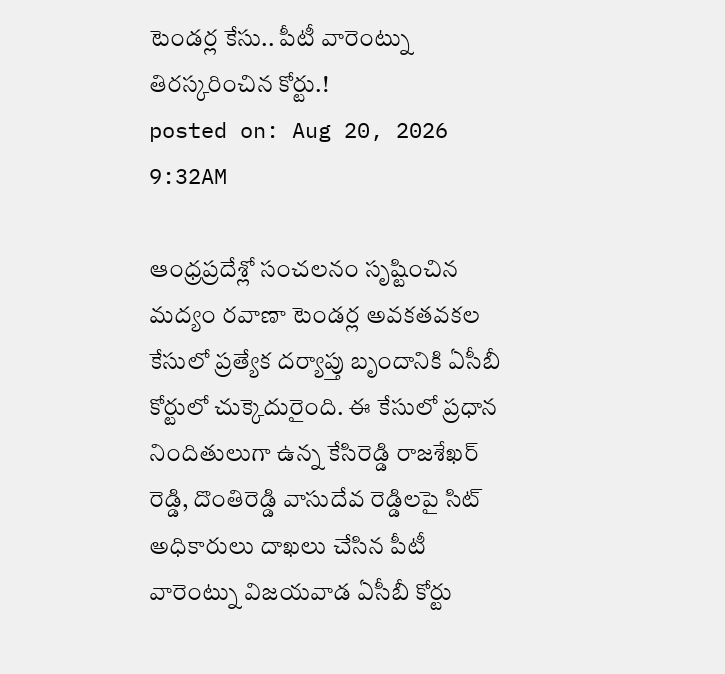టెండర్ల కేసు.. పీటీ వారెంట్ను తిరస్కరించిన కోర్టు.!
posted on: Aug 20, 2026 9:32AM

ఆంధ్రప్రదేశ్లో సంచలనం సృష్టించిన మద్యం రవాణా టెండర్ల అవకతవకల కేసులో ప్రత్యేక దర్యాప్తు బృందానికి ఏసీబీ కోర్టులో చుక్కెదురైంది. ఈ కేసులో ప్రధాన నిందితులుగా ఉన్న కేసిరెడ్డి రాజశేఖర్ రెడ్డి, దొంతిరెడ్డి వాసుదేవ రెడ్డిలపై సిట్ అధికారులు దాఖలు చేసిన పీటీ వారెంట్ను విజయవాడ ఏసీబీ కోర్టు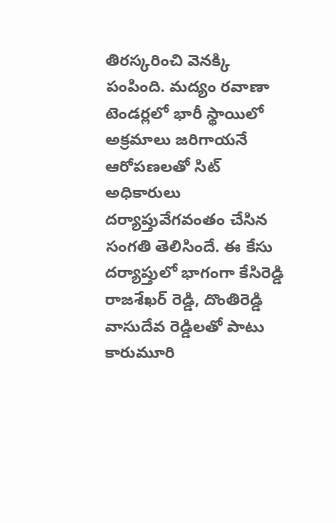తిరస్కరించి వెనక్కి పంపింది. మద్యం రవాణా టెండర్లలో భారీ స్థాయిలో అక్రమాలు జరిగాయనే ఆరోపణలతో సిట్ అధికారులు దర్యాప్తువేగవంతం చేసిన సంగతి తెలిసిందే. ఈ కేసు దర్యాప్తులో భాగంగా కేసిరెడ్డి రాజశేఖర్ రెడ్డి, దొంతిరెడ్డి వాసుదేవ రెడ్డిలతో పాటు కారుమూరి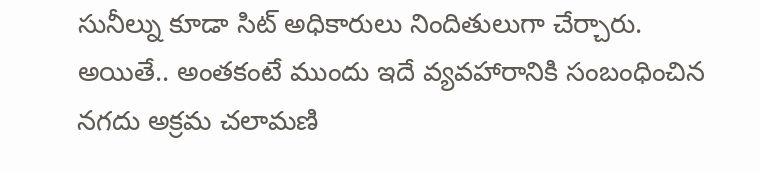సునీల్ను కూడా సిట్ అధికారులు నిందితులుగా చేర్చారు.
అయితే.. అంతకంటే ముందు ఇదే వ్యవహారానికి సంబంధించిన నగదు అక్రమ చలామణి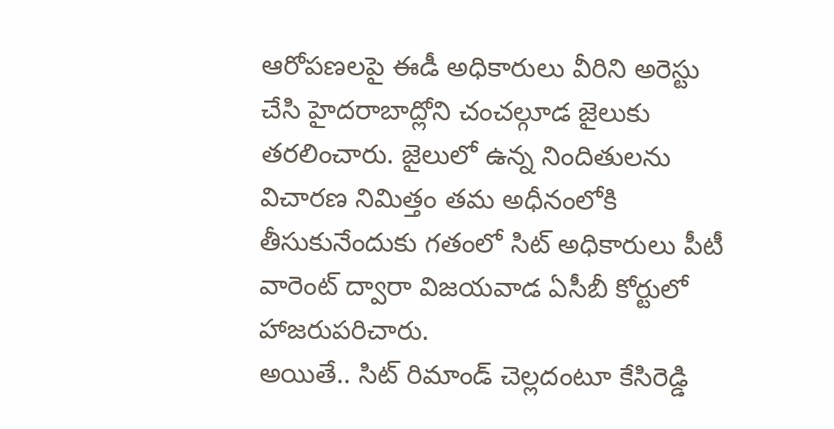ఆరోపణలపై ఈడీ అధికారులు వీరిని అరెస్టు చేసి హైదరాబాద్లోని చంచల్గూడ జైలుకు తరలించారు. జైలులో ఉన్న నిందితులను విచారణ నిమిత్తం తమ అధీనంలోకి తీసుకునేందుకు గతంలో సిట్ అధికారులు పీటీ వారెంట్ ద్వారా విజయవాడ ఏసీబీ కోర్టులో హాజరుపరిచారు.
అయితే.. సిట్ రిమాండ్ చెల్లదంటూ కేసిరెడ్డి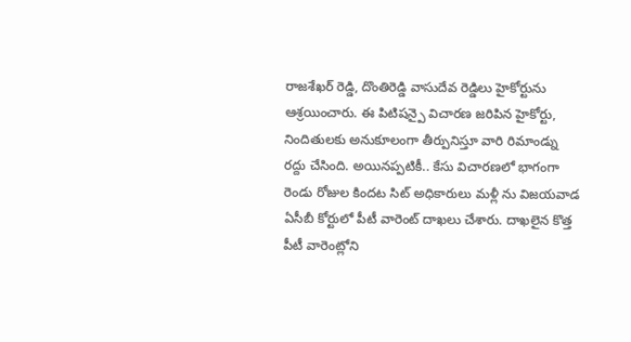రాజశేఖర్ రెడ్డి, దొంతిరెడ్డి వాసుదేవ రెడ్డిలు హైకోర్టును ఆశ్రయించారు. ఈ పిటిషన్పై విచారణ జరిపిన హైకోర్టు, నిందితులకు అనుకూలంగా తీర్పునిస్తూ వారి రిమాండ్ను రద్దు చేసింది. అయినప్పటికీ.. కేసు విచారణలో భాగంగా రెండు రోజుల కిందట సిట్ అధికారులు మళ్లీ ను విజయవాడ ఏసీబీ కోర్టులో పీటీ వారెంట్ దాఖలు చేశారు. దాఖలైన కొత్త పీటీ వారెంట్లోని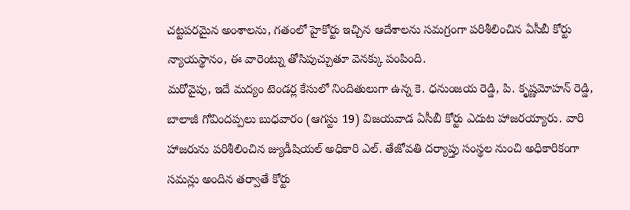చట్టపరమైన అంశాలను, గతంలో హైకోర్టు ఇచ్చిన ఆదేశాలను సమగ్రంగా పరిశీలించిన ఏసీబీ కోర్టు న్యాయస్థానం, ఈ వారెంట్ను తోసిపుచ్చుతూ వెనక్కు పంపింది.
మరోవైపు, ఇదే మద్యం టెండర్ల కేసులో నిందితులుగా ఉన్న కె. ధనుంజయ రెడ్డి, పి. కృష్ణమోహన్ రెడ్డి, బాలాజీ గోవిందప్పలు బుధవారం (ఆగస్టు 19) విజయవాడ ఏసీబీ కోర్టు ఎదుట హాజరయ్యారు. వారి హాజరును పరిశీలించిన జ్యుడీషియల్ అధికారి ఎల్. తేజోవతి దర్యాప్తు సంస్థల నుంచి అధికారికంగా సమన్లు అందిన తర్వాతే కోర్టు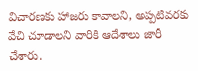విచారణకు హాజరు కావాలని, అప్పటివరకు వేచి చూడాలని వారికి ఆదేశాలు జారీ చేశారు.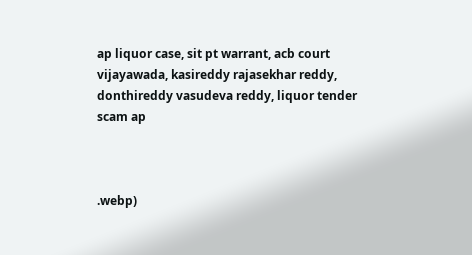ap liquor case, sit pt warrant, acb court vijayawada, kasireddy rajasekhar reddy, donthireddy vasudeva reddy, liquor tender scam ap



.webp)